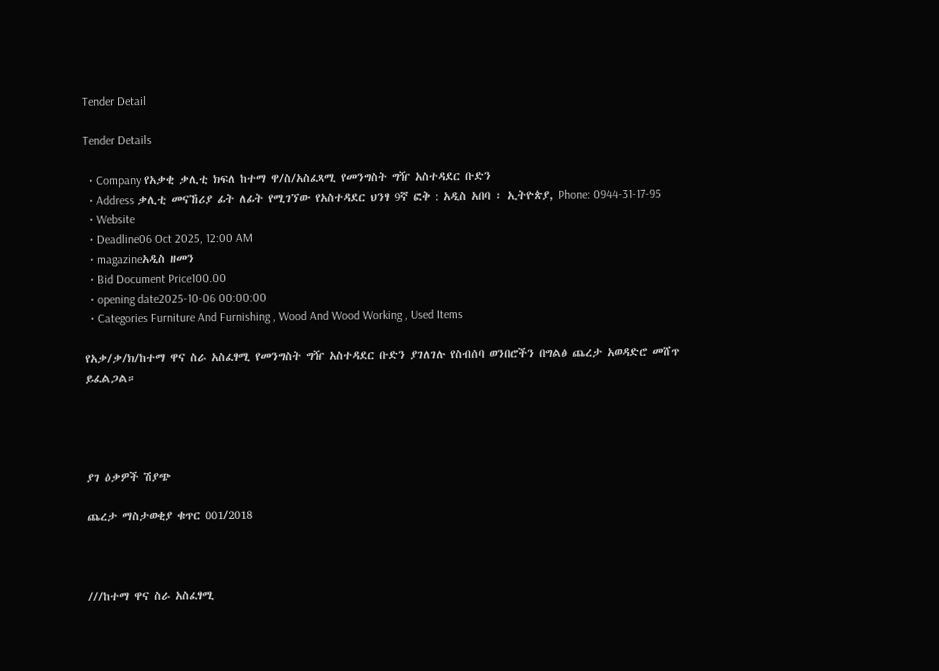Tender Detail

Tender Details

  • Company የአቃቂ ቃሊቲ ክፍለ ከተማ ዋ/ስ/አስፈጻሚ የመንግስት ግዥ አስተዳደር ቡድን
  • Address ቃሊቲ መናኸሪያ ፊት ለፊት የሚገኘው የአስተዳደር ህንፃ 9ኛ ፎቅ : አዲስ አበባ ፡ ኢትዮጵያ, Phone: 0944-31-17-95
  • Website
  • Deadline06 Oct 2025, 12:00 AM
  • magazineአዲስ ዘመን
  • Bid Document Price100.00
  • opening date2025-10-06 00:00:00
  • Categories Furniture And Furnishing , Wood And Wood Working , Used Items

የአቃ/ቃ/ክ/ከተማ ዋና ስራ አስፈፃሚ የመንግስት ግዥ አስተዳደር ቡድን ያገለገሉ የስብሰባ ወንበሮችን በግልፅ ጨረታ አወዳድሮ መሸጥ ይፈልጋል።




ያገ ዕቃዎች ሽያጭ

ጨረታ ማስታወቂያ ቁጥር 001/2018



///ከተማ ዋና ስራ አስፈፃሚ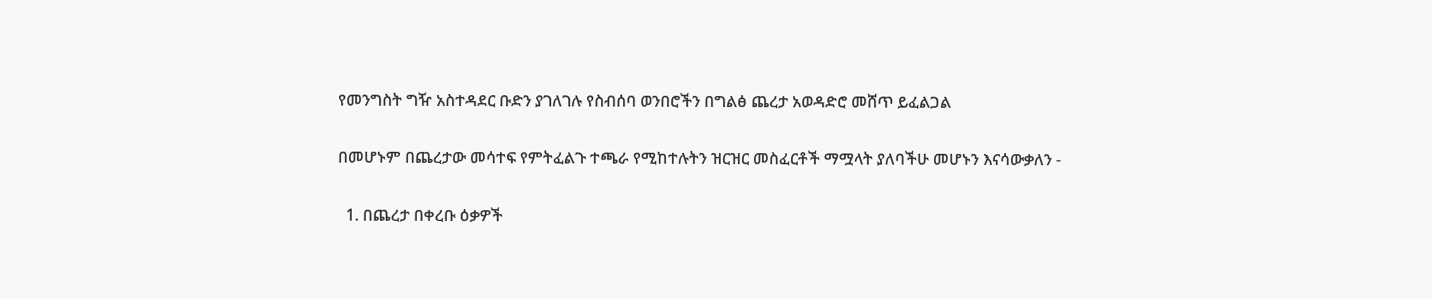የመንግስት ግዥ አስተዳደር ቡድን ያገለገሉ የስብሰባ ወንበሮችን በግልፅ ጨረታ አወዳድሮ መሸጥ ይፈልጋል

በመሆኑም በጨረታው መሳተፍ የምትፈልጉ ተጫራ የሚከተሉትን ዝርዝር መስፈርቶች ማሟላት ያለባችሁ መሆኑን እናሳውቃለን -

  1. በጨረታ በቀረቡ ዕቃዎች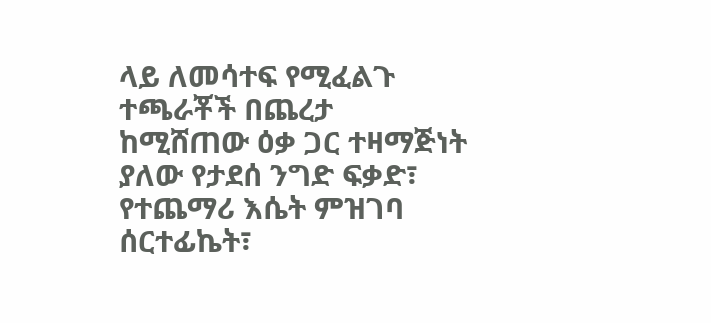ላይ ለመሳተፍ የሚፈልጉ ተጫራቾች በጨረታ ከሚሸጠው ዕቃ ጋር ተዛማጅነት ያለው የታደሰ ንግድ ፍቃድ፣ የተጨማሪ እሴት ምዝገባ ሰርተፊኬት፣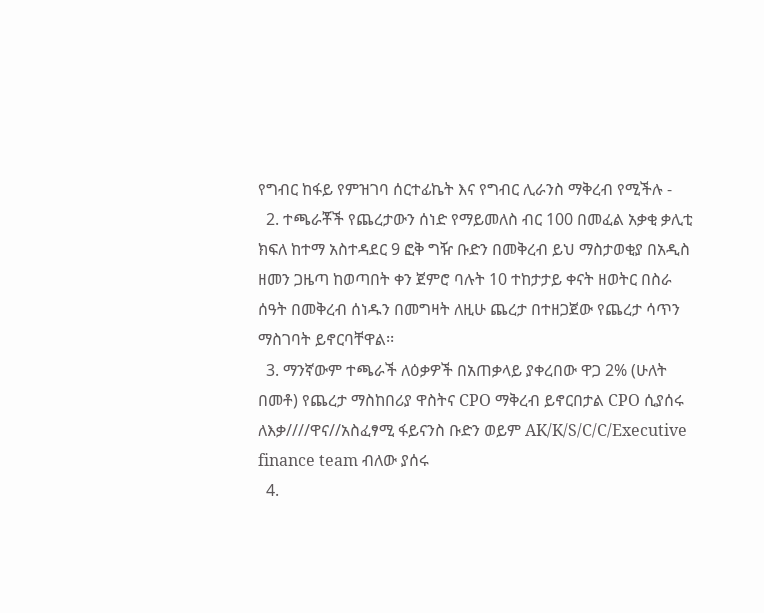የግብር ከፋይ የምዝገባ ሰርተፊኬት እና የግብር ሊራንስ ማቅረብ የሚችሉ -
  2. ተጫራቾች የጨረታውን ሰነድ የማይመለስ ብር 100 በመፈል አቃቂ ቃሊቲ ክፍለ ከተማ አስተዳደር 9 ፎቅ ግዥ ቡድን በመቅረብ ይህ ማስታወቂያ በአዲስ ዘመን ጋዜጣ ከወጣበት ቀን ጀምሮ ባሉት 10 ተከታታይ ቀናት ዘወትር በስራ ሰዓት በመቅረብ ሰነዱን በመግዛት ለዚሁ ጨረታ በተዘጋጀው የጨረታ ሳጥን ማስገባት ይኖርባቸዋል፡፡
  3. ማንኛውም ተጫራች ለዕቃዎች በአጠቃላይ ያቀረበው ዋጋ 2% (ሁለት በመቶ) የጨረታ ማስከበሪያ ዋስትና CPO ማቅረብ ይኖርበታል CPO ሲያሰሩ ለእቃ////ዋና//አስፈፃሚ ፋይናንስ ቡድን ወይም AK/K/S/C/C/Executive finance team ብለው ያሰሩ
  4.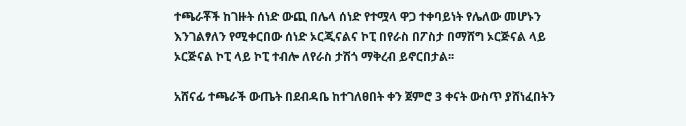ተጫራቾች ከገዙት ሰነድ ውጪ በሌላ ሰነድ የተሟላ ዋጋ ተቀባይነት የሌለው መሆኑን እንገልፃለን የሚቀርበው ሰነድ ኦርጂናልና ኮፒ በየራስ በፖስታ በማሸግ ኦርጅናል ላይ ኦርጅናል ኮፒ ላይ ኮፒ ተብሎ ለየራስ ታሽጎ ማቅረብ ይኖርበታል፡፡

አሸናፊ ተጫራች ውጤት በደብዳቤ ከተገለፀበት ቀን ጀምሮ 3 ቀናት ውስጥ ያሸነፈበትን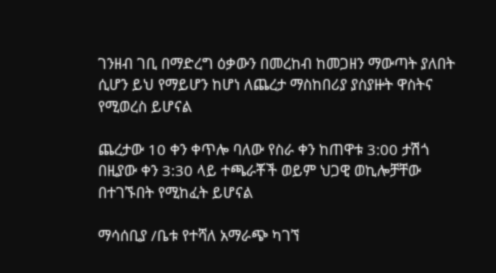ገንዘብ ገቢ በማድረግ ዕቃውን በመረከብ ከመጋዘን ማውጣት ያለበት ሲሆን ይህ የማይሆን ከሆነ ለጨረታ ማስከበሪያ ያስያዙት ዋስትና የሚወረስ ይሆናል

ጨረታው 10 ቀን ቀጥሎ ባለው የስራ ቀን ከጠዋቱ 3:00 ታሽጎ በዚያው ቀን 3:30 ላይ ተጫራቾች ወይም ህጋዊ ወኪሎቻቸው በተገኙበት የሚከፈት ይሆናል

ማሳሰቢያ /ቤቱ የተሻለ አማራጭ ካገኘ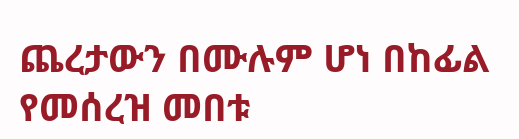ጨረታውን በሙሉም ሆነ በከፊል የመሰረዝ መበቱ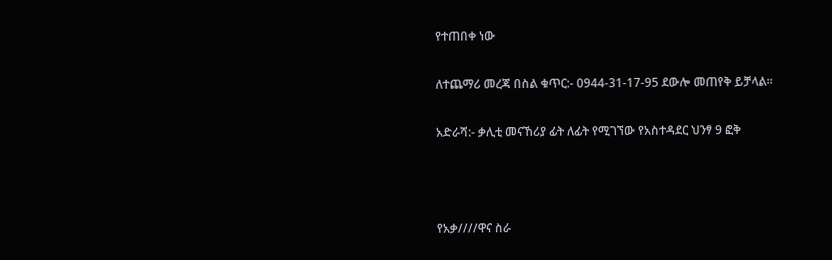የተጠበቀ ነው

ለተጨማሪ መረጃ በስል ቁጥር:- 0944-31-17-95 ደውሎ መጠየቅ ይቻላል፡፡

አድራሻ:- ቃሊቲ መናኸሪያ ፊት ለፊት የሚገኘው የአስተዳደር ህንፃ 9 ፎቅ



የአቃ////ዋና ስራ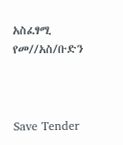አስፈፃሚ የመ//አስ/ቡድን



Save Tender